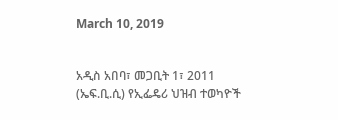March 10, 2019


አዲስ አበባ፣ መጋቢት 1፣ 2011 (ኤፍ.ቢ.ሲ) የኢፌዴሪ ህዝብ ተወካዮች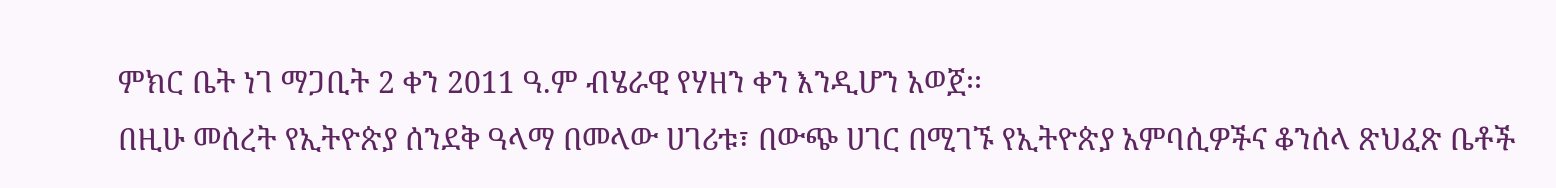ምክር ቤት ነገ ማጋቢት 2 ቀን 2011 ዓ.ም ብሄራዊ የሃዘን ቀን እንዲሆን አወጀ፡፡
በዚሁ መሰረት የኢትዮጵያ ሰንደቅ ዓላማ በመላው ሀገሪቱ፣ በውጭ ሀገር በሚገኙ የኢትዮጵያ አምባሲዎችና ቆንሰላ ጽህፈጽ ቤቶች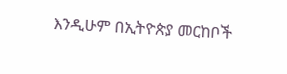እንዲሁም በኢትዮጵያ መርከቦች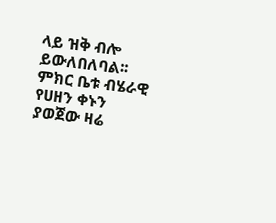ላይ ዝቅ ብሎ ይውለበለባል፡፡
ምክር ቤቱ ብሄራዊ የሀዘን ቀኑን ያወጀው ዛሬ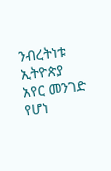ንብረትነቱ ኢትዮጵያ አየር መንገድ የሆነ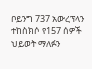ቦይንግ 737 አውረፕላን ተከስክሶ የ157 ሰዎች ህይወት ማለፉን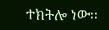ተክትሎ ነው፡፡